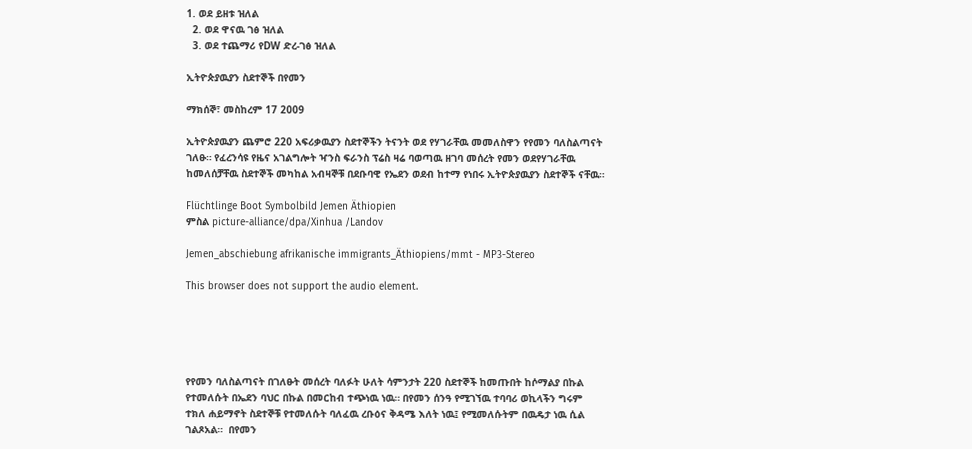1. ወደ ይዘቱ ዝለል
  2. ወደ ዋናዉ ገፅ ዝለል
  3. ወደ ተጨማሪ የDW ድረ-ገፅ ዝለል

ኢትዮጵያዉያን ስደተኞች በየመን

ማክሰኞ፣ መስከረም 17 2009

ኢትዮጵያዉያን ጨምሮ 220 አፍሪቃዉያን ስደተኞችን ትናንት ወደ የሃገራቸዉ መመለስዋን የየመን ባለስልጣናት ገለፁ። የፈረንሳዩ የዜና አገልግሎት ዣንስ ፍራንስ ፕሬስ ዛሬ ባወጣዉ ዘገባ መሰረት የመን ወደየሃገራቸዉ ከመለሰቻቸዉ ስደተኞች መካከል አብዛኞቹ በደቡባዊ የኤደን ወደብ ከተማ የነበሩ ኢትዮጵያዉያን ስደተኞች ናቸዉ።

Flüchtlinge Boot Symbolbild Jemen Äthiopien
ምስል picture-alliance/dpa/Xinhua /Landov

Jemen_abschiebung afrikanische immigrants_Äthiopiens/mmt - MP3-Stereo

This browser does not support the audio element.





የየመን ባለስልጣናት በገለፁት መሰረት ባለፉት ሁለት ሳምንታት 220 ስደተኞች ከመጡበት ከሶማልያ በኩል የተመለሱት በኤደን ባህር በኩል በመርከብ ተጭነዉ ነዉ። በየመን ሰንዓ የሚገኘዉ ተባባሪ ወኪላችን ግሩም ተክለ ሐይማኖት ስደተኞቹ የተመለሱት ባለፈዉ ረቡዕና ቅዳሜ እለት ነዉ፤ የሚመለሱትም በዉዴታ ነዉ ሲል ገልጾአል።  በየመን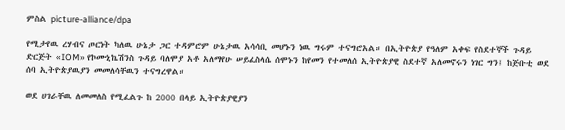ምስል picture-alliance/dpa

የሚታየዉ ረሃብና ጦርነት ካለዉ ሁኔታ ጋር ተዳምሮም ሁኔታዉ አሳሳቢ መሆኑን ነዉ ግሩም ተናግሮአል። በኢትዮጵያ የዓለም አቀፍ የስደተኞች ጉዳይ ድርጅት «IOM» የኮሙኒኬሽንስ ጉዳይ ባለሞያ አቶ አለማየሁ ሠይፈስላሴ ሰሞኑን ከየመን የተመለሰ ኢትዮጵያዊ ስደተኛ አለመኖሩን ነገር ግን፤ ከጅቡቲ ወደ ሰባ ኢትዮጵያዉያን መመለሳቸዉን ተናግረዋል።

ወደ ሀገራቸዉ ለመመለስ የሚፈልጉ ከ 2000 በላይ ኢትዮጵያዊያን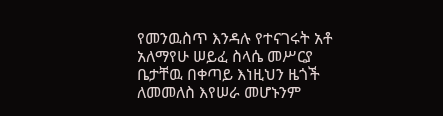የመንዉስጥ እንዳሉ የተናገሩት አቶ አለማየሁ ሠይፈ ስላሴ መሥርያ ቤታቸዉ በቀጣይ እነዚህን ዜጎች ለመመለስ እየሠራ መሆኑንም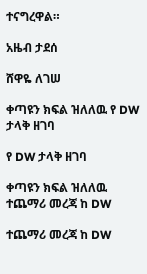ተናግረዋል።

አዜብ ታደሰ

ሸዋዬ ለገሠ

ቀጣዩን ክፍል ዝለለዉ የ DW ታላቅ ዘገባ

የ DW ታላቅ ዘገባ

ቀጣዩን ክፍል ዝለለዉ ተጨማሪ መረጃ ከ DW

ተጨማሪ መረጃ ከ DW